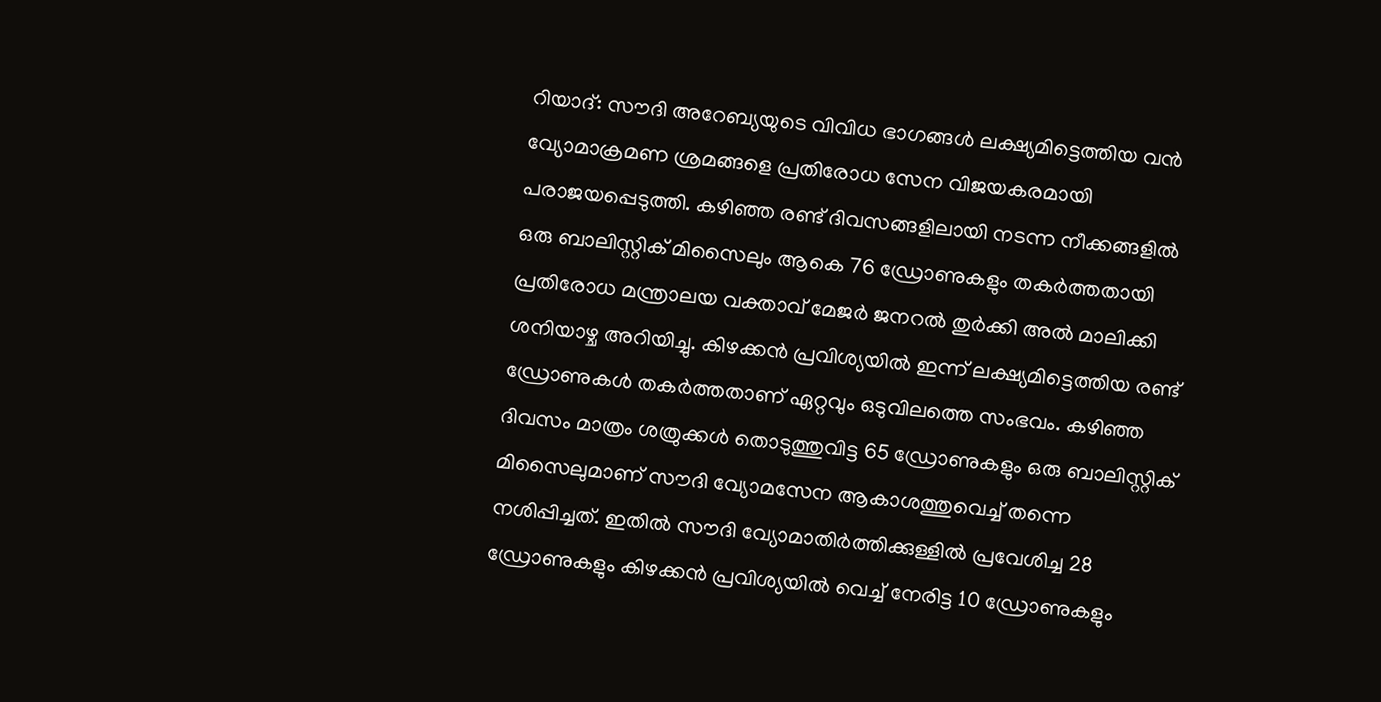റിയാദ്: സൗദി അറേബ്യയുടെ വിവിധ ഭാഗങ്ങൾ ലക്ഷ്യമിട്ടെത്തിയ വൻ വ്യോമാക്രമണ ശ്രമങ്ങളെ പ്രതിരോധ സേന വിജയകരമായി പരാജയപ്പെടുത്തി. കഴിഞ്ഞ രണ്ട് ദിവസങ്ങളിലായി നടന്ന നീക്കങ്ങളിൽ ഒരു ബാലിസ്റ്റിക് മിസൈലും ആകെ 76 ഡ്രോണുകളും തകർത്തതായി പ്രതിരോധ മന്ത്രാലയ വക്താവ് മേജർ ജനറൽ തുർക്കി അൽ മാലിക്കി ശനിയാഴ്ച അറിയിച്ചു. കിഴക്കൻ പ്രവിശ്യയിൽ ഇന്ന് ലക്ഷ്യമിട്ടെത്തിയ രണ്ട് ഡ്രോണുകൾ തകർത്തതാണ് ഏറ്റവും ഒടുവിലത്തെ സംഭവം. കഴിഞ്ഞ ദിവസം മാത്രം ശത്രുക്കൾ തൊടുത്തുവിട്ട 65 ഡ്രോണുകളും ഒരു ബാലിസ്റ്റിക് മിസൈലുമാണ് സൗദി വ്യോമസേന ആകാശത്തുവെച്ച് തന്നെ നശിപ്പിച്ചത്. ഇതിൽ സൗദി വ്യോമാതിർത്തിക്കുള്ളിൽ പ്രവേശിച്ച 28 ഡ്രോണുകളും കിഴക്കൻ പ്രവിശ്യയിൽ വെച്ച് നേരിട്ട 10 ഡ്രോണുകളും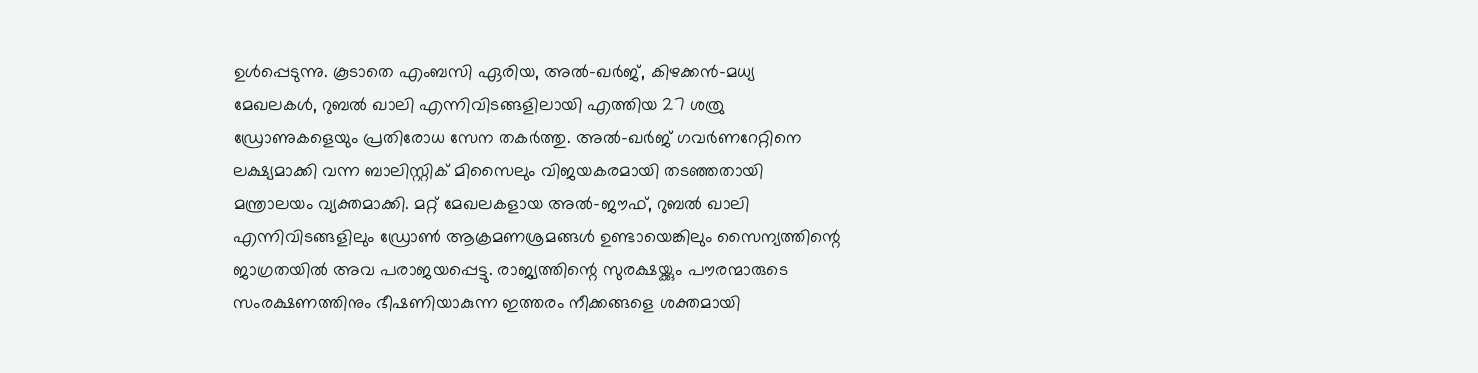ഉൾപ്പെടുന്നു. കൂടാതെ എംബസി ഏരിയ, അൽ-ഖർജ്, കിഴക്കൻ-മധ്യ മേഖലകൾ, റുബൽ ഖാലി എന്നിവിടങ്ങളിലായി എത്തിയ 27 ശത്രു ഡ്രോണുകളെയും പ്രതിരോധ സേന തകർത്തു. അൽ-ഖർജ് ഗവർണറേറ്റിനെ ലക്ഷ്യമാക്കി വന്ന ബാലിസ്റ്റിക് മിസൈലും വിജയകരമായി തടഞ്ഞതായി മന്ത്രാലയം വ്യക്തമാക്കി. മറ്റ് മേഖലകളായ അൽ-ജൗഫ്, റുബൽ ഖാലി എന്നിവിടങ്ങളിലും ഡ്രോൺ ആക്രമണശ്രമങ്ങൾ ഉണ്ടായെങ്കിലും സൈന്യത്തിന്റെ ജാഗ്രതയിൽ അവ പരാജയപ്പെട്ടു. രാജ്യത്തിന്റെ സുരക്ഷയ്ക്കും പൗരന്മാരുടെ സംരക്ഷണത്തിനും ഭീഷണിയാകുന്ന ഇത്തരം നീക്കങ്ങളെ ശക്തമായി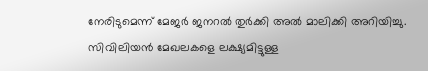നേരിടുമെന്ന് മേജർ ജനറൽ തുർക്കി അൽ മാലിക്കി അറിയിച്ചു. സിവിലിയൻ മേഖലകളെ ലക്ഷ്യമിട്ടുള്ള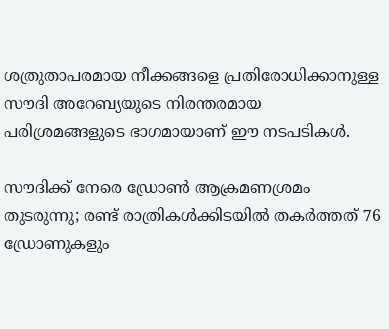ശത്രുതാപരമായ നീക്കങ്ങളെ പ്രതിരോധിക്കാനുള്ള സൗദി അറേബ്യയുടെ നിരന്തരമായ പരിശ്രമങ്ങളുടെ ഭാഗമായാണ് ഈ നടപടികൾ.

സൗദിക്ക് നേരെ ഡ്രോൺ ആക്രമണശ്രമം തുടരുന്നു; രണ്ട് രാത്രികൾക്കിടയിൽ തകർത്തത് 76 ഡ്രോണുകളും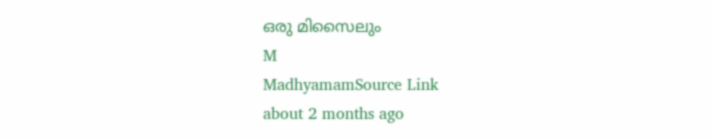ഒരു മിസൈലും
M
MadhyamamSource Link
about 2 months ago